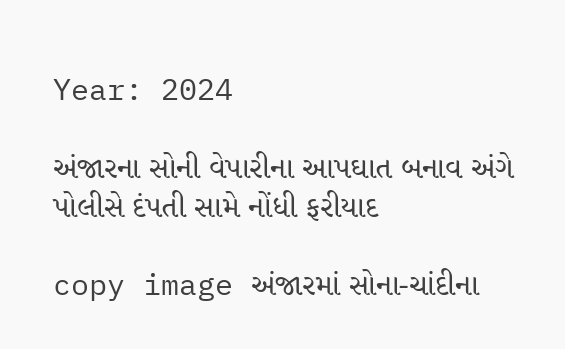Year: 2024

અંજારના સોની વેપારીના આપઘાત બનાવ અંગે પોલીસે દંપતી સામે નોંધી ફરીયાદ

copy image અંજારમાં સોના-ચાંદીના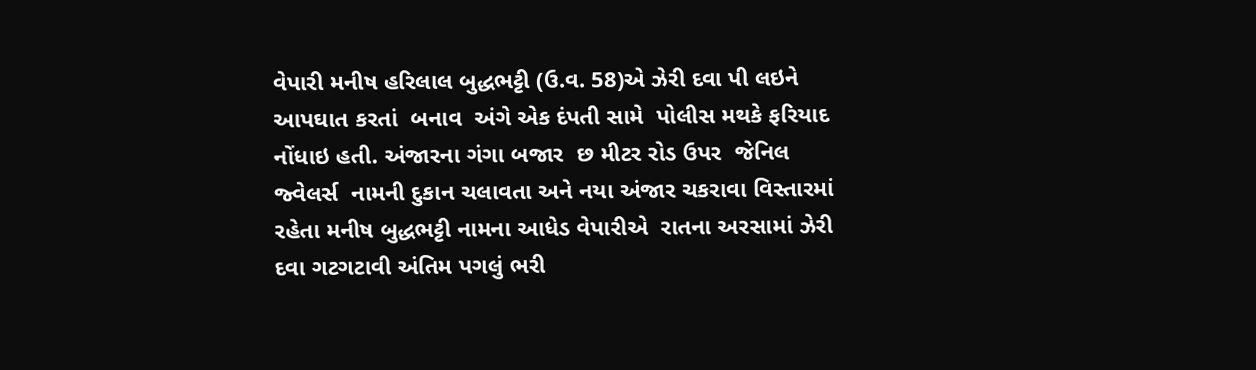વેપારી મનીષ હરિલાલ બુદ્ધભટ્ટી (ઉ.વ. 58)એ ઝેરી દવા પી લઇને આપઘાત કરતાં  બનાવ  અંગે એક દંપતી સામે  પોલીસ મથકે ફરિયાદ નોંધાઇ હતી. અંજારના ગંગા બજાર  છ મીટર રોડ ઉપર  જેનિલ  જ્વેલર્સ  નામની દુકાન ચલાવતા અને નયા અંજાર ચકરાવા વિસ્તારમાં રહેતા મનીષ બુદ્ધભટ્ટી નામના આધેડ વેપારીએ  રાતના અરસામાં ઝેરી દવા ગટગટાવી અંતિમ પગલું ભરી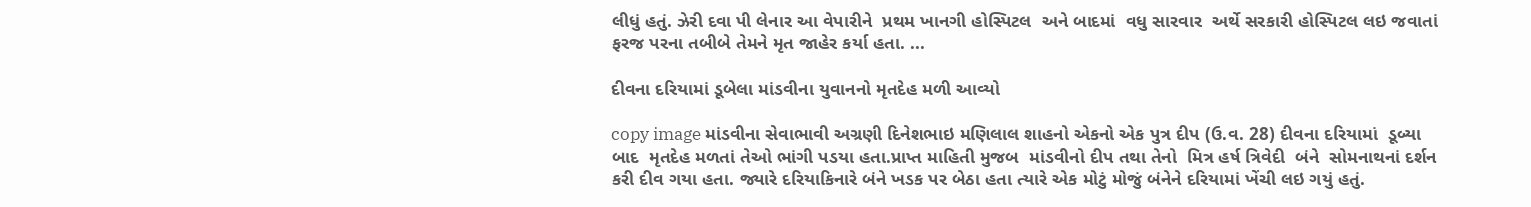લીધું હતું. ઝેરી દવા પી લેનાર આ વેપારીને  પ્રથમ ખાનગી હોસ્પિટલ  અને બાદમાં  વધુ સારવાર  અર્થે સરકારી હોસ્પિટલ લઇ જવાતાં ફરજ પરના તબીબે તેમને મૃત જાહેર કર્યા હતા. ...

દીવના દરિયામાં ડૂબેલા માંડવીના યુવાનનો મૃતદેહ મળી આવ્યો

copy image માંડવીના સેવાભાવી અગ્રણી દિનેશભાઇ મણિલાલ શાહનો એકનો એક પુત્ર દીપ (ઉ.વ. 28) દીવના દરિયામાં  ડૂબ્યા  બાદ  મૃતદેહ મળતાં તેઓ ભાંગી પડયા હતા.પ્રાપ્ત માહિતી મુજબ  માંડવીનો દીપ તથા તેનો  મિત્ર હર્ષ ત્રિવેદી  બંને  સોમનાથનાં દર્શન કરી દીવ ગયા હતા. જ્યારે દરિયાકિનારે બંને ખડક પર બેઠા હતા ત્યારે એક મોટું મોજું બંનેને દરિયામાં ખેંચી લઇ ગયું હતું.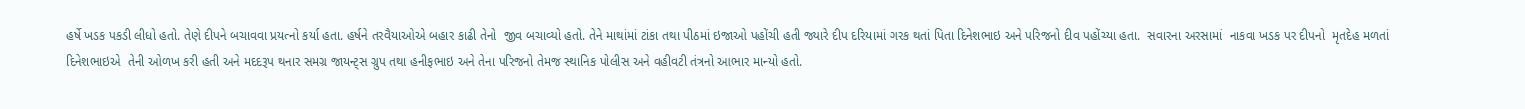હર્ષે ખડક પકડી લીધો હતો. તેણે દીપને બચાવવા પ્રયત્નો કર્યા હતા. હર્ષને તરવૈયાઓએ બહાર કાઢી તેનો  જીવ બચાવ્યો હતો. તેને માથાંમાં ટાંકા તથા પીઠમાં ઇજાઓ પહોંચી હતી જ્યારે દીપ દરિયામાં ગરક થતાં પિતા દિનેશભાઇ અને પરિજનો દીવ પહોંચ્યા હતા.  સવારના અરસામાં  નાકવા ખડક પર દીપનો  મૃતદેહ મળતાં  દિનેશભાઇએ  તેની ઓળખ કરી હતી અને મદદરૂપ થનાર સમગ્ર જાયન્ટ્સ ગ્રુપ તથા હનીફભાઇ અને તેના પરિજનો તેમજ સ્થાનિક પોલીસ અને વહીવટી તંત્રનો આભાર માન્યો હતો.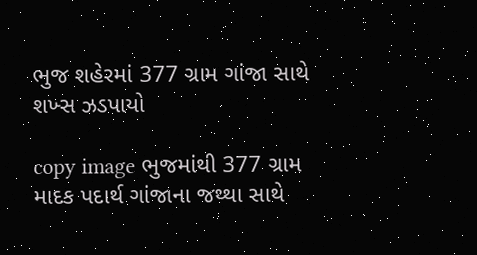ભુજ શહેરમાં 377 ગ્રામ ગાંજા સાથે શખ્સ ઝડપાયો

copy image ભુજમાંથી 377 ગ્રામ માદક પદાર્થ ગાંજાના જથ્થા સાથે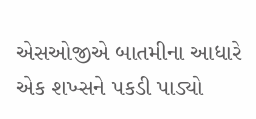એસઓજીએ બાતમીના આધારે  એક શખ્સને પકડી પાડ્યો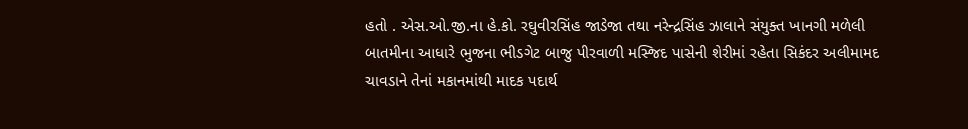હતો . એસ.ઓ.જી.ના હે.કો. રઘુવીરસિંહ જાડેજા તથા નરેન્દ્રસિંહ ઝાલાને સંયુક્ત ખાનગી મળેલી બાતમીના આધારે ભુજના ભીડગેટ બાજુ પીરવાળી મસ્જિદ પાસેની શેરીમાં રહેતા સિકંદર અલીમામદ ચાવડાને તેનાં મકાનમાંથી માદક પદાર્થ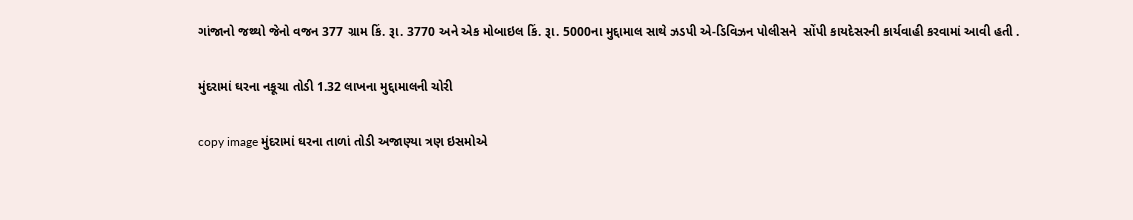ગાંજાનો જથ્થો જેનો વજન 377 ગ્રામ કિં. રૂા. 3770 અને એક મોબાઇલ કિં. રૂા. 5000ના મુદ્દામાલ સાથે ઝડપી એ-ડિવિઝન પોલીસને  સોંપી કાયદેસરની કાર્યવાહી કરવામાં આવી હતી .

મુંદરામાં ઘરના નકૂચા તોડી 1.32 લાખના મુદ્દામાલની ચોરી

copy image મુંદરામાં ઘરના તાળાં તોડી અજાણ્યા ત્રણ ઇસમોએ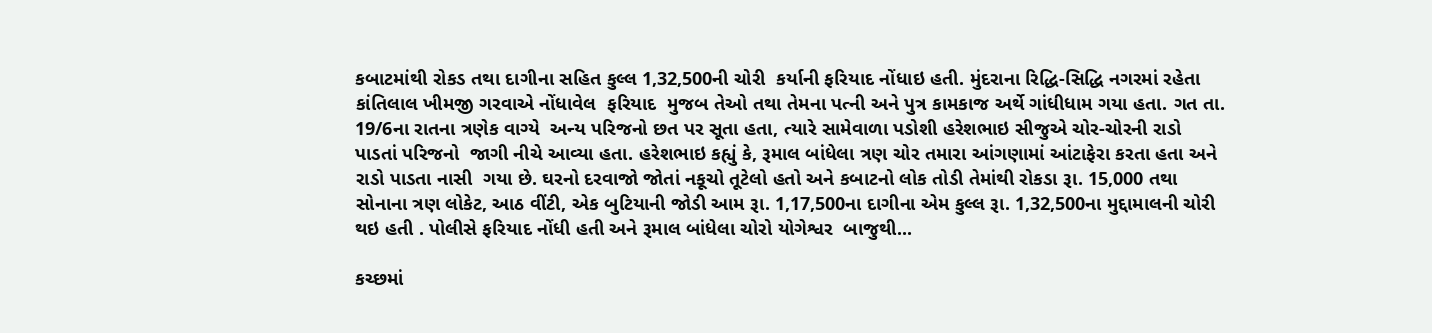કબાટમાંથી રોકડ તથા દાગીના સહિત કુલ્લ 1,32,500ની ચોરી  કર્યાની ફરિયાદ નોંધાઇ હતી. મુંદરાના રિદ્ધિ-સિદ્ધિ નગરમાં રહેતા કાંતિલાલ ખીમજી ગરવાએ નોંધાવેલ  ફરિયાદ  મુજબ તેઓ તથા તેમના પત્ની અને પુત્ર કામકાજ અર્થે ગાંધીધામ ગયા હતા. ગત તા. 19/6ના રાતના ત્રણેક વાગ્યે  અન્ય પરિજનો છત પર સૂતા હતા, ત્યારે સામેવાળા પડોશી હરેશભાઇ સીજુએ ચોર-ચોરની રાડો પાડતાં પરિજનો  જાગી નીચે આવ્યા હતા. હરેશભાઇ કહ્યું કે, રૂમાલ બાંધેલા ત્રણ ચોર તમારા આંગણામાં આંટાફેરા કરતા હતા અને  રાડો પાડતા નાસી  ગયા છે. ઘરનો દરવાજો જોતાં નકૂચો તૂટેલો હતો અને કબાટનો લોક તોડી તેમાંથી રોકડા રૂા. 15,000 તથા સોનાના ત્રણ લોકેટ, આઠ વીંટી, એક બુટિયાની જોડી આમ રૂા. 1,17,500ના દાગીના એમ કુલ્લ રૂા. 1,32,500ના મુદ્દામાલની ચોરી થઇ હતી . પોલીસે ફરિયાદ નોંધી હતી અને રૂમાલ બાંધેલા ચોરો યોગેશ્વર  બાજુથી...

કચ્છમાં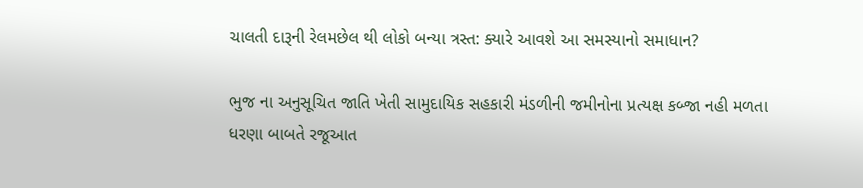ચાલતી દારૂની રેલમછેલ થી લોકો બન્યા ત્રસ્ત: ક્યારે આવશે આ સમસ્યાનો સમાધાન?

ભુજ ના અનુસૂચિત જાતિ ખેતી સામુદાયિક સહકારી મંડળીની જમીનોના પ્રત્યક્ષ કબ્જા નહી મળતા ધરણા બાબતે રજૂઆત